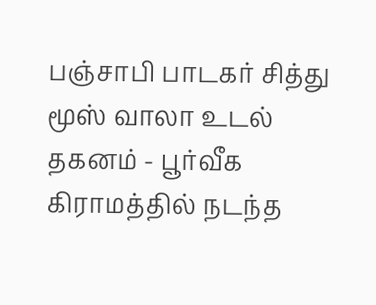பஞ்சாபி பாடகர் சித்து மூஸ் வாலா உடல் தகனம் - பூர்வீக கிராமத்தில் நடந்த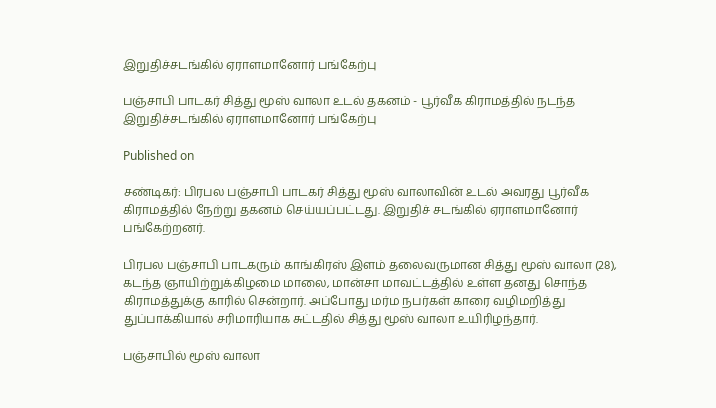இறுதிச்சடங்கில் ஏராளமானோர் பங்கேற்பு

பஞ்சாபி பாடகர் சித்து மூஸ் வாலா உடல் தகனம் - பூர்வீக கிராமத்தில் நடந்த இறுதிச்சடங்கில் ஏராளமானோர் பங்கேற்பு

Published on

சண்டிகர்: பிரபல பஞ்சாபி பாடகர் சித்து மூஸ் வாலாவின் உடல் அவரது பூர்வீக கிராமத்தில் நேற்று தகனம் செய்யப்பட்டது. இறுதிச் சடங்கில் ஏராளமானோர் பங்கேற்றனர்.

பிரபல பஞ்சாபி பாடகரும் காங்கிரஸ் இளம் தலைவருமான சித்து மூஸ் வாலா (28), கடந்த ஞாயிற்றுக்கிழமை மாலை, மான்சா மாவட்டத்தில் உள்ள தனது சொந்த கிராமத்துக்கு காரில் சென்றார். அப்போது மர்ம நபர்கள் காரை வழிமறித்து துப்பாக்கியால் சரிமாரியாக சுட்டதில் சித்து மூஸ் வாலா உயிரிழந்தார்.

பஞ்சாபில் மூஸ் வாலா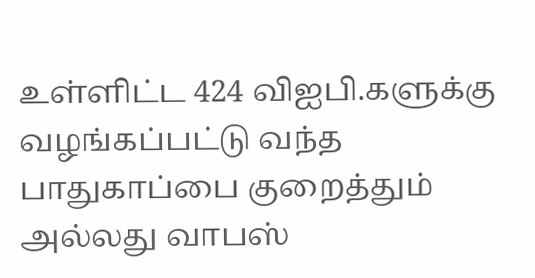உள்ளிட்ட 424 விஐபி.களுக்கு வழங்கப்பட்டு வந்த பாதுகாப்பை குறைத்தும் அல்லது வாபஸ்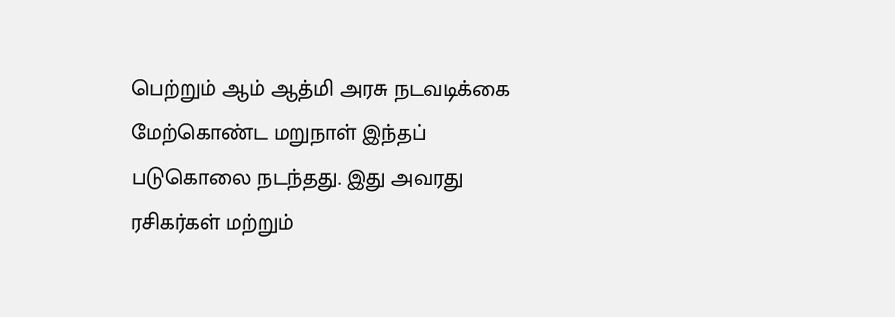பெற்றும் ஆம் ஆத்மி அரசு நடவடிக்கை மேற்கொண்ட மறுநாள் இந்தப் படுகொலை நடந்தது. இது அவரது ரசிகர்கள் மற்றும்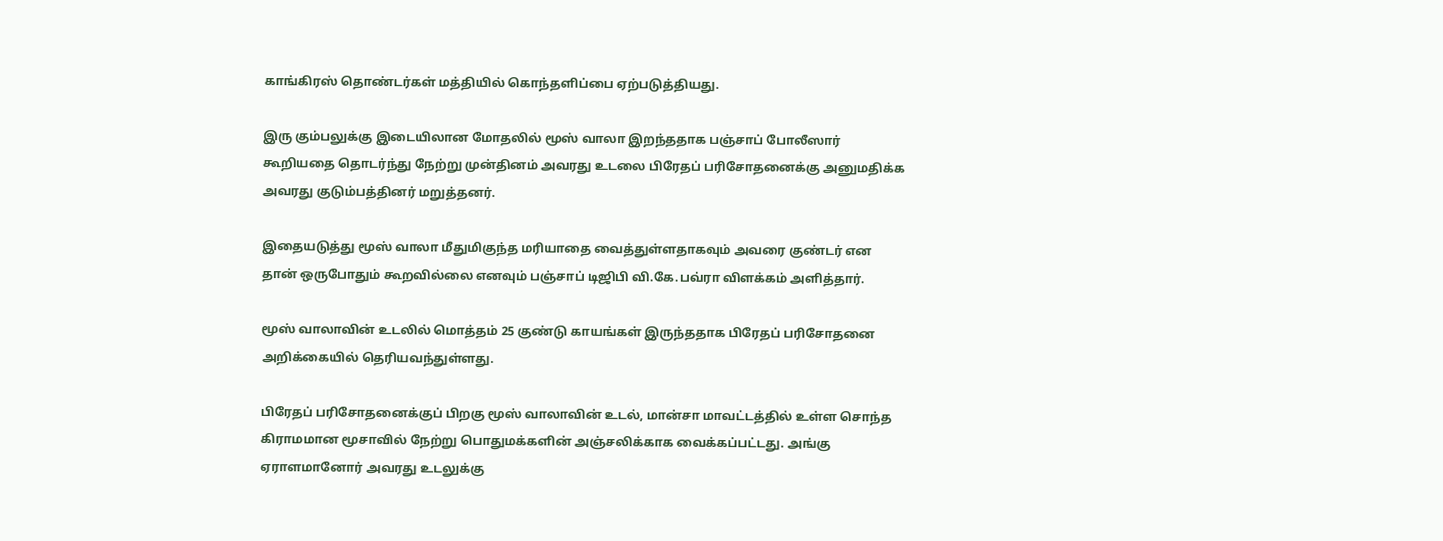காங்கிரஸ் தொண்டர்கள் மத்தியில் கொந்தளிப்பை ஏற்படுத்தியது.

இரு கும்பலுக்கு இடையிலான மோதலில் மூஸ் வாலா இறந்ததாக பஞ்சாப் போலீஸார் கூறியதை தொடர்ந்து நேற்று முன்தினம் அவரது உடலை பிரேதப் பரிசோதனைக்கு அனுமதிக்க அவரது குடும்பத்தினர் மறுத்தனர்.

இதையடுத்து மூஸ் வாலா மீதுமிகுந்த மரியாதை வைத்துள்ளதாகவும் அவரை குண்டர் என தான் ஒருபோதும் கூறவில்லை எனவும் பஞ்சாப் டிஜிபி வி.கே.பவ்ரா விளக்கம் அளித்தார்.

மூஸ் வாலாவின் உடலில் மொத்தம் 25 குண்டு காயங்கள் இருந்ததாக பிரேதப் பரிசோதனை அறிக்கையில் தெரியவந்துள்ளது.

பிரேதப் பரிசோதனைக்குப் பிறகு மூஸ் வாலாவின் உடல், மான்சா மாவட்டத்தில் உள்ள சொந்த கிராமமான மூசாவில் நேற்று பொதுமக்களின் அஞ்சலிக்காக வைக்கப்பட்டது. அங்கு ஏராளமானோர் அவரது உடலுக்கு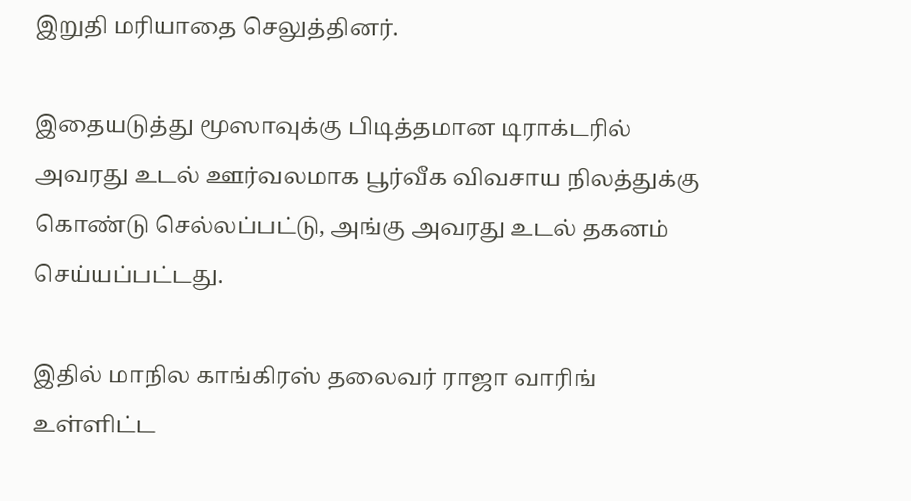இறுதி மரியாதை செலுத்தினர்.

இதையடுத்து மூஸாவுக்கு பிடித்தமான டிராக்டரில் அவரது உடல் ஊர்வலமாக பூர்வீக விவசாய நிலத்துக்கு கொண்டு செல்லப்பட்டு, அங்கு அவரது உடல் தகனம் செய்யப்பட்டது.

இதில் மாநில காங்கிரஸ் தலைவர் ராஜா வாரிங் உள்ளிட்ட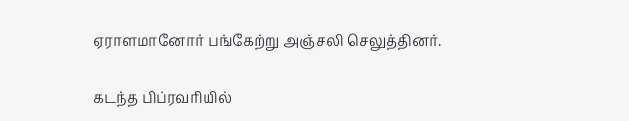ஏராளமானோர் பங்கேற்று அஞ்சலி செலுத்தினர்.

கடந்த பிப்ரவரியில்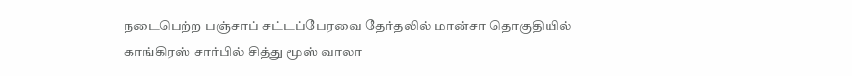நடைபெற்ற பஞ்சாப் சட்டப்பேரவை தேர்தலில் மான்சா தொகுதியில் காங்கிரஸ் சார்பில் சித்து மூஸ் வாலா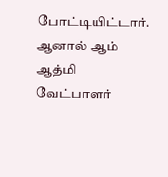போட்டியிட்டார். ஆனால் ஆம் ஆத்மி வேட்பாளர்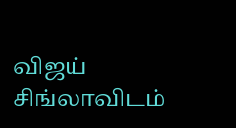விஜய் சிங்லாவிடம்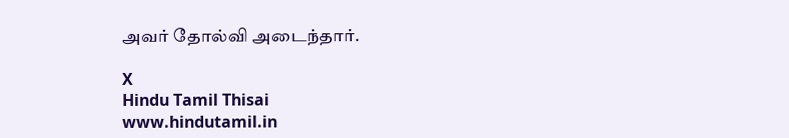அவர் தோல்வி அடைந்தார்.

X
Hindu Tamil Thisai
www.hindutamil.in